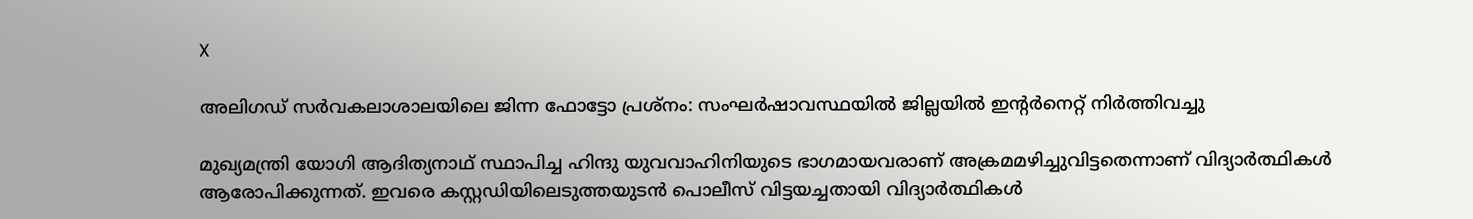X

അലിഗഡ് സര്‍വകലാശാലയിലെ ജിന്ന ഫോട്ടോ പ്രശ്‌നം: സംഘര്‍ഷാവസ്ഥയില്‍ ജില്ലയില്‍ ഇന്റര്‍നെറ്റ് നിര്‍ത്തിവച്ചു

മുഖ്യമന്ത്രി യോഗി ആദിത്യനാഥ് സ്ഥാപിച്ച ഹിന്ദു യുവവാഹിനിയുടെ ഭാഗമായവരാണ് അക്രമമഴിച്ചുവിട്ടതെന്നാണ് വിദ്യാര്‍ത്ഥികള്‍ ആരോപിക്കുന്നത്. ഇവരെ കസ്റ്റഡിയിലെടുത്തയുടന്‍ പൊലീസ് വിട്ടയച്ചതായി വിദ്യാര്‍ത്ഥികള്‍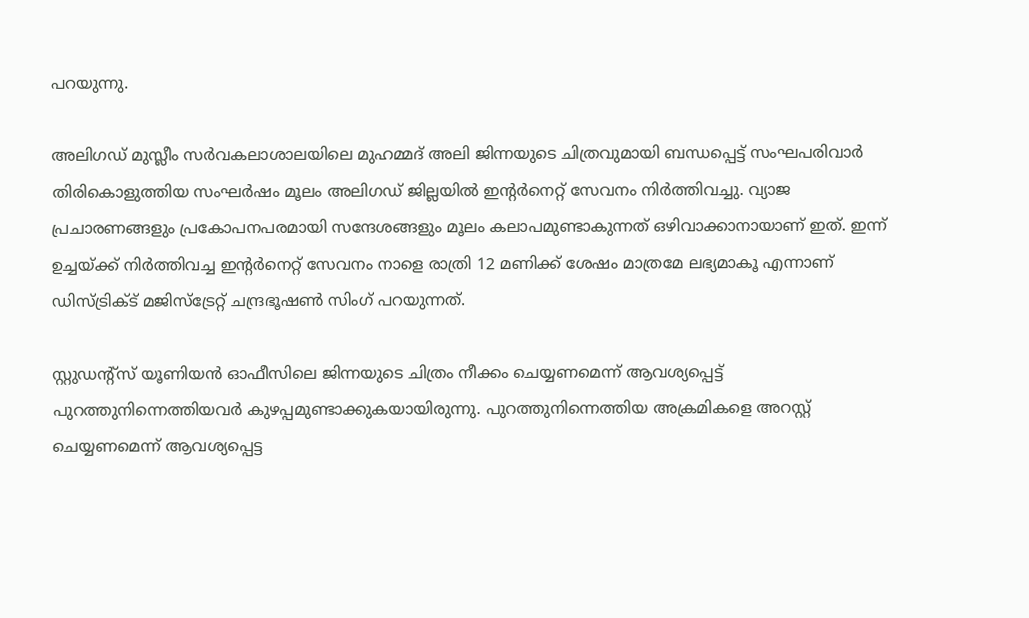പറയുന്നു.

അലിഗഡ് മുസ്ലീം സര്‍വകലാശാലയിലെ മുഹമ്മദ് അലി ജിന്നയുടെ ചിത്രവുമായി ബന്ധപ്പെട്ട് സംഘപരിവാര്‍ തിരികൊളുത്തിയ സംഘര്‍ഷം മൂലം അലിഗഡ് ജില്ലയില്‍ ഇന്റര്‍നെറ്റ് സേവനം നിര്‍ത്തിവച്ചു. വ്യാജ പ്രചാരണങ്ങളും പ്രകോപനപരമായി സന്ദേശങ്ങളും മൂലം കലാപമുണ്ടാകുന്നത് ഒഴിവാക്കാനായാണ് ഇത്. ഇന്ന് ഉച്ചയ്ക്ക് നിര്‍ത്തിവച്ച ഇന്റര്‍നെറ്റ് സേവനം നാളെ രാത്രി 12 മണിക്ക് ശേഷം മാത്രമേ ലഭ്യമാകൂ എന്നാണ് ഡിസ്ട്രിക്ട് മജിസ്‌ട്രേറ്റ് ചന്ദ്രഭൂഷണ്‍ സിംഗ് പറയുന്നത്.

സ്റ്റുഡന്റ്‌സ് യൂണിയന്‍ ഓഫീസിലെ ജിന്നയുടെ ചിത്രം നീക്കം ചെയ്യണമെന്ന് ആവശ്യപ്പെട്ട് പുറത്തുനിന്നെത്തിയവര്‍ കുഴപ്പമുണ്ടാക്കുകയായിരുന്നു. പുറത്തുനിന്നെത്തിയ അക്രമികളെ അറസ്റ്റ് ചെയ്യണമെന്ന് ആവശ്യപ്പെട്ട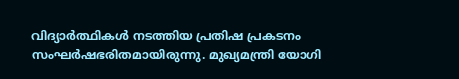വിദ്യാര്‍ത്ഥികള്‍ നടത്തിയ പ്രതിഷ പ്രകടനം സംഘര്‍ഷഭരിതമായിരുന്നു. മുഖ്യമന്ത്രി യോഗി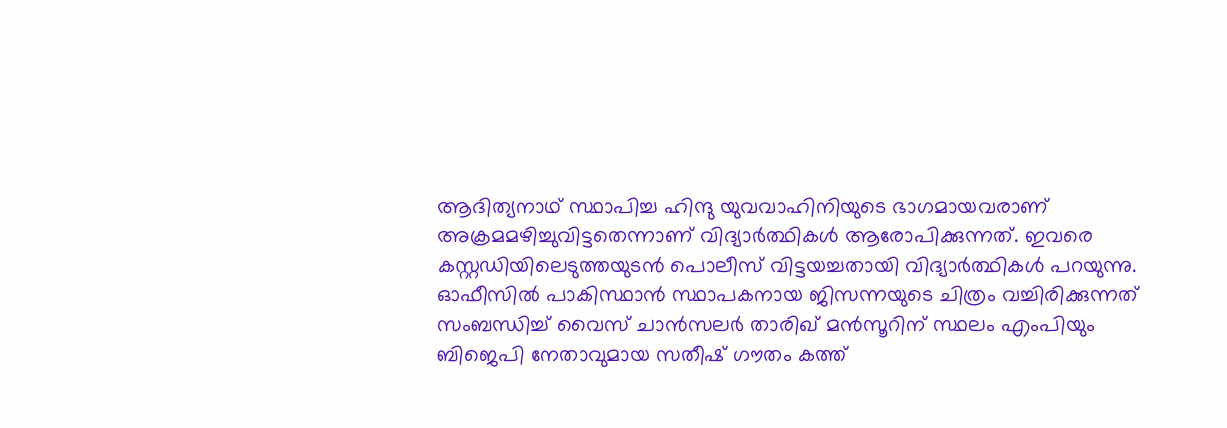ആദിത്യനാഥ് സ്ഥാപിച്ച ഹിന്ദു യുവവാഹിനിയുടെ ഭാഗമായവരാണ് അക്രമമഴിച്ചുവിട്ടതെന്നാണ് വിദ്യാര്‍ത്ഥികള്‍ ആരോപിക്കുന്നത്. ഇവരെ കസ്റ്റഡിയിലെടുത്തയുടന്‍ പൊലീസ് വിട്ടയച്ചതായി വിദ്യാര്‍ത്ഥികള്‍ പറയുന്നു. ഓഫീസില്‍ പാകിസ്ഥാന്‍ സ്ഥാപകനായ ജിസന്നയുടെ ചിത്രം വച്ചിരിക്കുന്നത് സംബന്ധിച്ച് വൈസ് ചാന്‍സലര്‍ താരിഖ് മന്‍സൂറിന് സ്ഥലം എംപിയും ബിജെപി നേതാവുമായ സതീഷ് ഗൗതം കത്ത്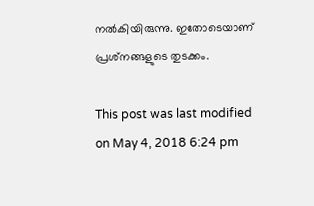നല്‍കിയിരുന്നു. ഇതോടെയാണ് പ്രശ്‌നങ്ങളുടെ തുടക്കം.

This post was last modified on May 4, 2018 6:24 pm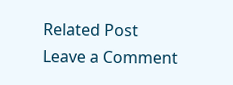Related Post
Leave a Comment